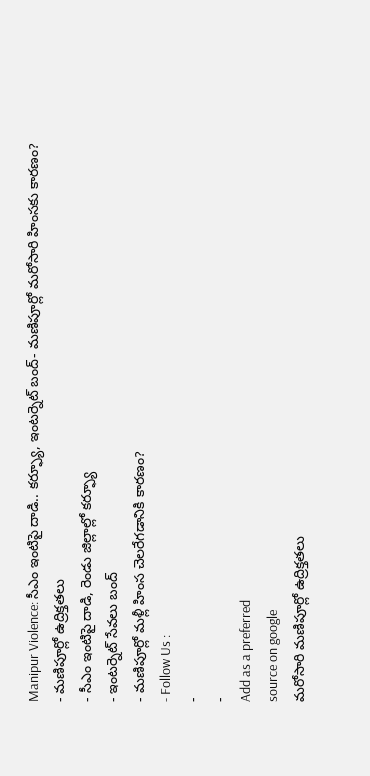Manipur Violence: సీఎం ఇంటిపై దాడి.. కర్ఫ్యూ, ఇంటర్నెట్ బంద్- మణిపూర్లో మరోసారి హింసకు కారణం?
- మణిపూర్లో ఉద్రిక్తతలు
- సీఎం ఇంటిపై దాడి, రెండు జిల్లాల్లో కర్ఫ్యూ
- ఇంటర్నెట్ సేవలు బంద్
- మణిపూర్లో మళ్లీ హింస చెలరేగడానికి కారణం?
- Follow Us :
-
-
Add as a preferred
source on google
మరోసారి మణిపూర్లో ఉద్రిక్తతలు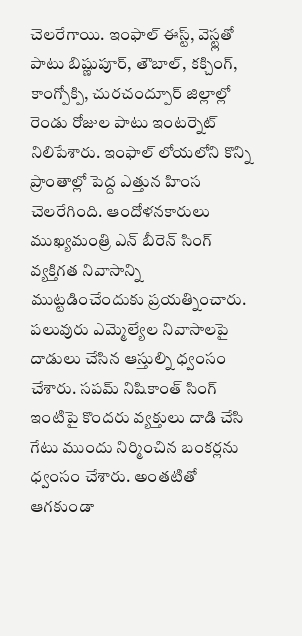చెలరేగాయి. ఇంఫాల్ ఈస్ట్, వెస్ట్లతో పాటు బిష్ణుపూర్, తౌబాల్, కక్చింగ్, కాంగ్పోక్పి, చురచంద్పూర్ జిల్లాల్లో రెండు రోజుల పాటు ఇంటర్నెట్ నిలిపేశారు. ఇంఫాల్ లోయలోని కొన్ని ప్రాంతాల్లో పెద్ద ఎత్తున హింస చెలరేగింది. ఆందోళనకారులు ముఖ్యమంత్రి ఎన్ బీరెన్ సింగ్ వ్యక్తిగత నివాసాన్ని ముట్టడించేందుకు ప్రయత్నించారు. పలువురు ఎమ్మెల్యేల నివాసాలపై దాడులు చేసిన ఆస్తుల్ని ధ్వంసం చేశారు. సపమ్ నిషికాంత్ సింగ్ ఇంటిపై కొందరు వ్యక్తులు దాడి చేసి గేటు ముందు నిర్మించిన బంకర్లను ధ్వంసం చేశారు. అంతటితో ఆగకుండా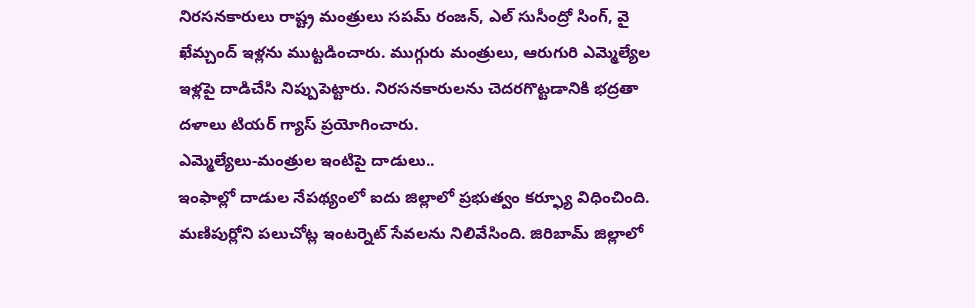నిరసనకారులు రాష్ట్ర మంత్రులు సపమ్ రంజన్, ఎల్ సుసీంద్రో సింగ్, వై ఖేమ్చంద్ ఇళ్లను ముట్టడించారు. ముగ్గురు మంత్రులు, ఆరుగురి ఎమ్మెల్యేల ఇళ్లపై దాడిచేసి నిప్పుపెట్టారు. నిరసనకారులను చెదరగొట్టడానికి భద్రతా దళాలు టియర్ గ్యాస్ ప్రయోగించారు.
ఎమ్మెల్యేలు-మంత్రుల ఇంటిపై దాడులు..
ఇంఫాల్లో దాడుల నేపథ్యంలో ఐదు జిల్లాలో ప్రభుత్వం కర్ఫ్యూ విధించింది. మణిపుర్లోని పలుచోట్ల ఇంటర్నెట్ సేవలను నిలివేసింది. జిరిబామ్ జిల్లాలో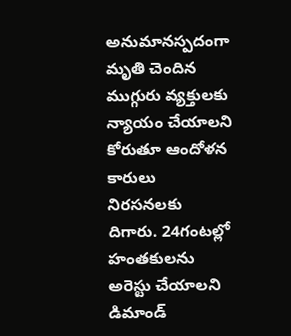అనుమానస్పదంగా మృతి చెందిన ముగ్గురు వ్యక్తులకు న్యాయం చేయాలని కోరుతూ ఆందోళన కారులు నిరసనలకు దిగారు. 24గంటల్లో హంతకులను అరెస్టు చేయాలని డిమాండ్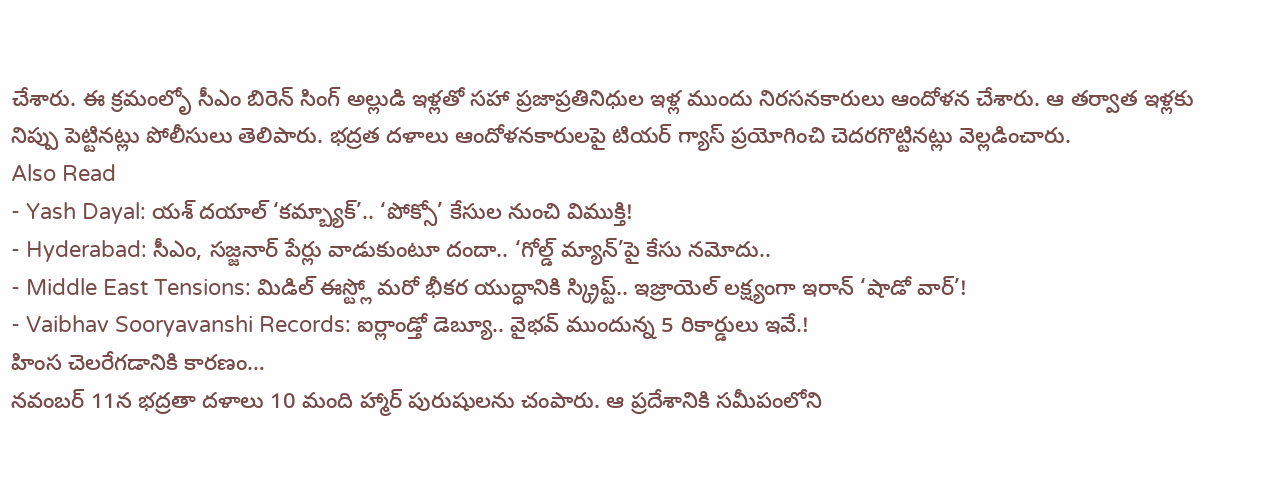చేశారు. ఈ క్రమంలోృ సీఎం బిరెన్ సింగ్ అల్లుడి ఇళ్లతో సహా ప్రజాప్రతినిధుల ఇళ్ల ముందు నిరసనకారులు ఆందోళన చేశారు. ఆ తర్వాత ఇళ్లకు నిప్పు పెట్టినట్లు పోలీసులు తెలిపారు. భద్రత దళాలు ఆందోళనకారులపై టియర్ గ్యాస్ ప్రయోగించి చెదరగొట్టినట్లు వెల్లడించారు.
Also Read
- Yash Dayal: యశ్ దయాల్ ‘కమ్బ్యాక్’.. ‘పోక్సో’ కేసుల నుంచి విముక్తి!
- Hyderabad: సీఎం, సజ్జనార్ పేర్లు వాడుకుంటూ దందా.. ‘గోల్డ్ మ్యాన్’పై కేసు నమోదు..
- Middle East Tensions: మిడిల్ ఈస్ట్లో మరో భీకర యుద్ధానికి స్క్రిప్ట్.. ఇజ్రాయెల్ లక్ష్యంగా ఇరాన్ ‘షాడో వార్’!
- Vaibhav Sooryavanshi Records: ఐర్లాండ్తో డెబ్యూ.. వైభవ్ ముందున్న 5 రికార్డులు ఇవే.!
హింస చెలరేగడానికి కారణం…
నవంబర్ 11న భద్రతా దళాలు 10 మంది హ్మార్ పురుషులను చంపారు. ఆ ప్రదేశానికి సమీపంలోని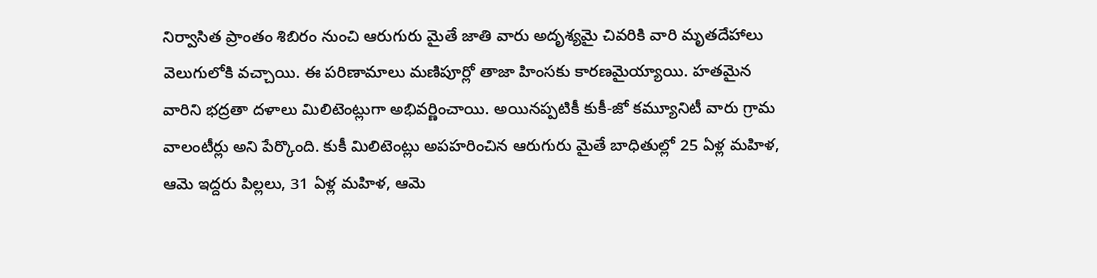నిర్వాసిత ప్రాంతం శిబిరం నుంచి ఆరుగురు మైతే జాతి వారు అదృశ్యమై చివరికి వారి మృతదేహాలు వెలుగులోకి వచ్చాయి. ఈ పరిణామాలు మణిపూర్లో తాజా హింసకు కారణమైయ్యాయి. హతమైన వారిని భద్రతా దళాలు మిలిటెంట్లుగా అభివర్ణించాయి. అయినప్పటికీ కుకీ-జో కమ్యూనిటీ వారు గ్రామ వాలంటీర్లు అని పేర్కొంది. కుకీ మిలిటెంట్లు అపహరించిన ఆరుగురు మైతే బాధితుల్లో 25 ఏళ్ల మహిళ, ఆమె ఇద్దరు పిల్లలు, 31 ఏళ్ల మహిళ, ఆమె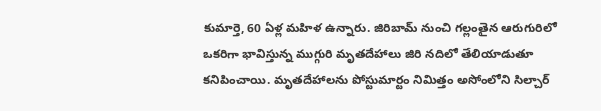కుమార్తె, 60 ఏళ్ల మహిళ ఉన్నారు. జిరిబామ్ నుంచి గల్లంతైన ఆరుగురిలో ఒకరిగా భావిస్తున్న ముగ్గురి మృతదేహాలు జిరి నదిలో తేలియాడుతూ కనిపించాయి. మృతదేహాలను పోస్టుమార్టం నిమిత్తం అసోంలోని సిల్చార్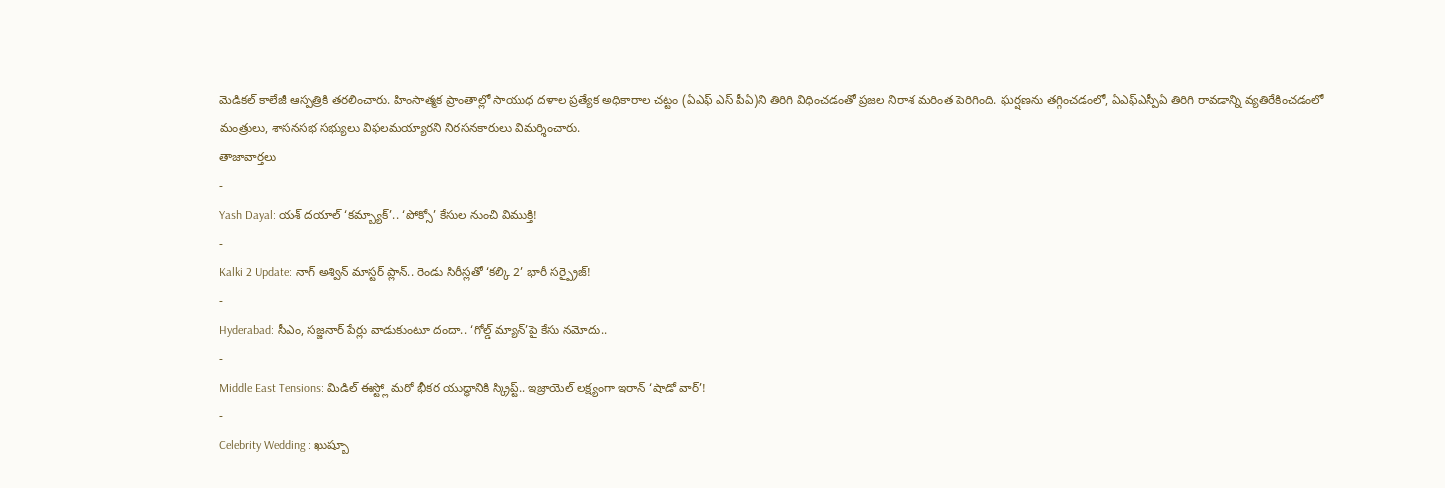మెడికల్ కాలేజీ ఆస్పత్రికి తరలించారు. హింసాత్మక ప్రాంతాల్లో సాయుధ దళాల ప్రత్యేక అధికారాల చట్టం (ఏఎఫ్ ఎస్ పీఏ)ని తిరిగి విధించడంతో ప్రజల నిరాశ మరింత పెరిగింది. ఘర్షణను తగ్గించడంలో, ఏఎఫ్ఎస్పీఏ తిరిగి రావడాన్ని వ్యతిరేకించడంలో మంత్రులు, శాసనసభ సభ్యులు విఫలమయ్యారని నిరసనకారులు విమర్శించారు.
తాజావార్తలు
-
Yash Dayal: యశ్ దయాల్ ‘కమ్బ్యాక్’.. ‘పోక్సో’ కేసుల నుంచి విముక్తి!
-
Kalki 2 Update: నాగ్ అశ్విన్ మాస్టర్ ప్లాన్.. రెండు సిరీస్లతో ‘కల్కి 2’ భారీ సర్ప్రైజ్!
-
Hyderabad: సీఎం, సజ్జనార్ పేర్లు వాడుకుంటూ దందా.. ‘గోల్డ్ మ్యాన్’పై కేసు నమోదు..
-
Middle East Tensions: మిడిల్ ఈస్ట్లో మరో భీకర యుద్ధానికి స్క్రిప్ట్.. ఇజ్రాయెల్ లక్ష్యంగా ఇరాన్ ‘షాడో వార్’!
-
Celebrity Wedding : ఖుష్బూ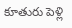కూతురు పెళ్లి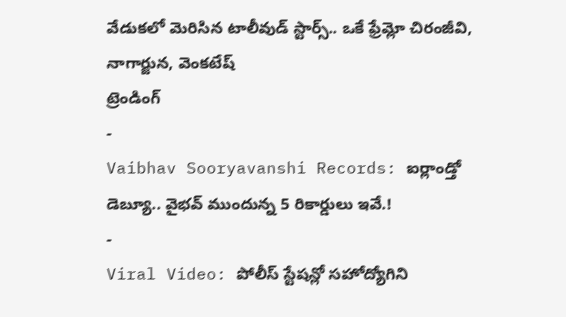వేడుకలో మెరిసిన టాలీవుడ్ స్టార్స్.. ఒకే ఫ్రేమ్లో చిరంజీవి, నాగార్జున, వెంకటేష్
ట్రెండింగ్
-
Vaibhav Sooryavanshi Records: ఐర్లాండ్తో డెబ్యూ.. వైభవ్ ముందున్న 5 రికార్డులు ఇవే.!
-
Viral Video: పోలీస్ స్టేషన్లో సహోద్యోగిని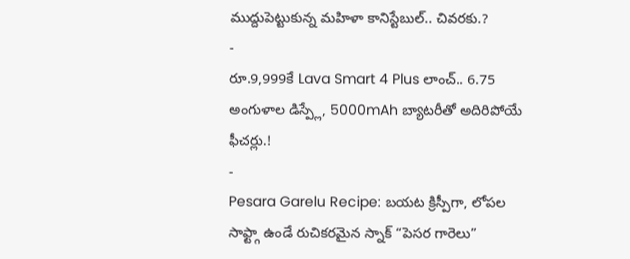ముద్దుపెట్టుకున్న మహిళా కానిస్టేబుల్.. చివరకు.?
-
రూ.9,999కే Lava Smart 4 Plus లాంచ్.. 6.75 అంగుళాల డిస్ప్లే, 5000mAh బ్యాటరీతో అదిరిపోయే ఫీచర్లు.!
-
Pesara Garelu Recipe: బయట క్రిస్పీగా, లోపల సాఫ్ట్గా ఉండే రుచికరమైన స్నాక్ “పెసర గారెలు”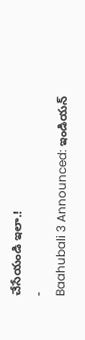చేసేయండి ఇలా.!
-
Baahubali 3 Announced: ఇండియన్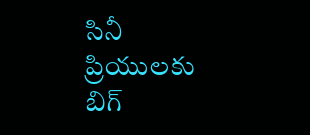సినీ ప్రియులకు బిగ్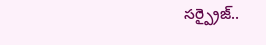సర్ప్రైజ్..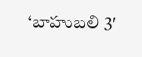‘బాహుబలి 3′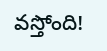వస్తోంది!